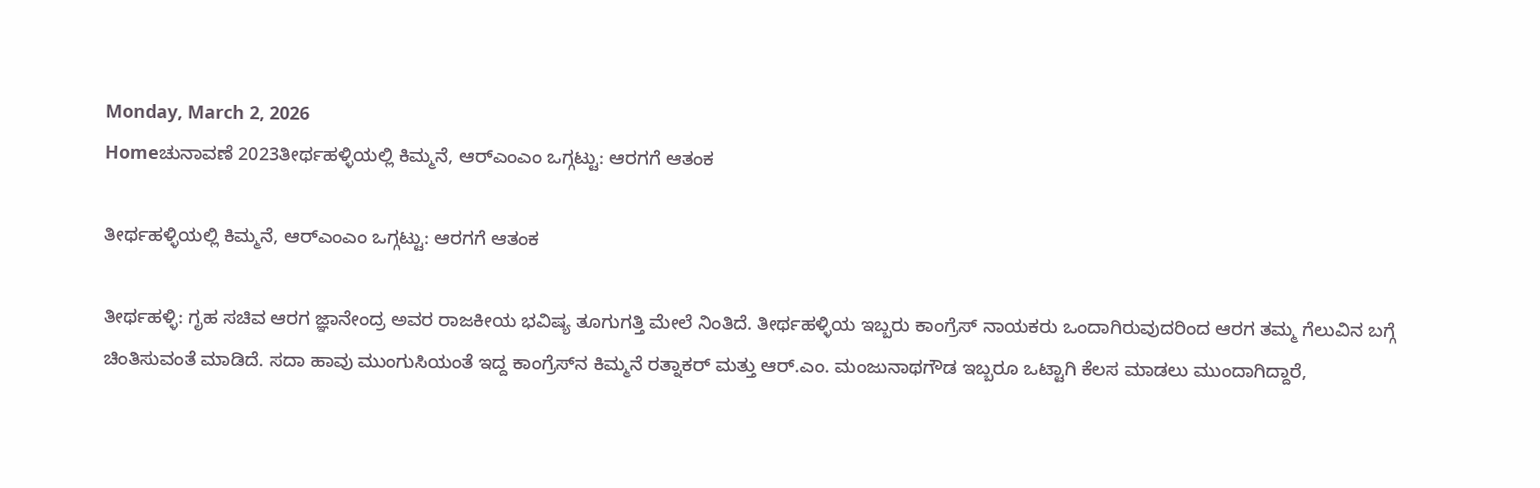Monday, March 2, 2026
Homeಚುನಾವಣೆ 2023ತೀರ್ಥಹಳ್ಳಿಯಲ್ಲಿ ಕಿಮ್ಮನೆ, ಆರ್‌ಎಂಎಂ ಒಗ್ಗಟ್ಟು: ಆರಗಗೆ ಆತಂಕ

ತೀರ್ಥಹಳ್ಳಿಯಲ್ಲಿ ಕಿಮ್ಮನೆ, ಆರ್‌ಎಂಎಂ ಒಗ್ಗಟ್ಟು: ಆರಗಗೆ ಆತಂಕ

ತೀರ್ಥಹಳ್ಳಿ: ಗೃಹ ಸಚಿವ ಆರಗ ಜ್ಞಾನೇಂದ್ರ ಅವರ ರಾಜಕೀಯ ಭವಿಷ್ಯ ತೂಗುಗತ್ತಿ ಮೇಲೆ ನಿಂತಿದೆ. ತೀರ್ಥಹಳ್ಳಿಯ ಇಬ್ಬರು ಕಾಂಗ್ರೆಸ್‌ ನಾಯಕರು ಒಂದಾಗಿರುವುದರಿಂದ ಆರಗ ತಮ್ಮ ಗೆಲುವಿನ ಬಗ್ಗೆ ಚಿಂತಿಸುವಂತೆ ಮಾಡಿದೆ. ಸದಾ ಹಾವು ಮುಂಗುಸಿಯಂತೆ ಇದ್ದ ಕಾಂಗ್ರೆಸ್‌ನ ಕಿಮ್ಮನೆ ರತ್ನಾಕರ್‌ ಮತ್ತು ಆರ್‌.ಎಂ. ಮಂಜುನಾಥಗೌಡ ಇಬ್ಬರೂ ಒಟ್ಟಾಗಿ ಕೆಲಸ ಮಾಡಲು ಮುಂದಾಗಿದ್ದಾರೆ,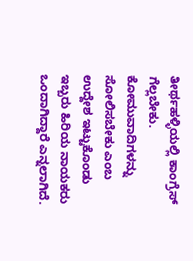ತೀರ್ಥಹಳ್ಳಿಯಲ್ಲಿ ಕಾಂಗ್ರೆಸ್‌ ಗೆಲ್ಲಬೇಕು. ಕೋಮುವಾದಿಗಳನ್ನು ಸೋಲಿಸಬೇಕು ಎಂಬ ಉದ್ದೇಶ ಇಟ್ಟುಕೊಂಡು ಇಬ್ಬರು ಹಿರಿಯ ನಾಯಕರು ಒಂದಾಗಿದ್ದಾರೆ ಎನ್ನಲಾಗಿದೆ.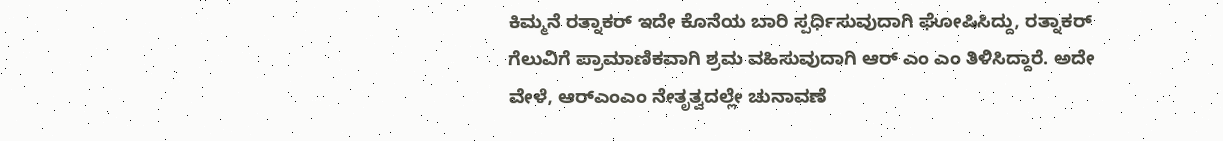ಕಿಮ್ಮನೆ ರತ್ನಾಕರ್‌ ಇದೇ ಕೊನೆಯ ಬಾರಿ ಸ್ಪರ್ಧಿಸುವುದಾಗಿ ಘೋಷಿಸಿದ್ದು, ರತ್ನಾಕರ್‌ ಗೆಲುವಿಗೆ ಪ್ರಾಮಾಣಿಕವಾಗಿ ಶ್ರಮ ವಹಿಸುವುದಾಗಿ ಆರ್‌ ಎಂ ಎಂ ತಿಳಿಸಿದ್ದಾರೆ. ಅದೇ ವೇಳೆ, ಆರ್‌ಎಂಎಂ ನೇತೃತ್ವದಲ್ಲೇ ಚುನಾವಣೆ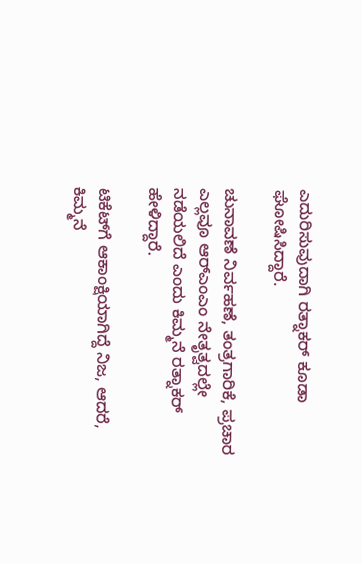ಎದುರಿಸುವುದಾಗಿ ರತ್ನಾಕರ್‌ ಕೂಡಾ ಘೋಷಿಸಿದ್ದಾರೆ.

ಚುನಾವಣೆ ನಿರ್ವಹಣೆ, ತಂತ್ರಗಾರಿಕೆ, ಪ್ರಚಾರ ಎಲ್ಲವೂ ಆರ್‌ಎಂಎಂ ನೇತೃತ್ವದಲ್ಲೇ ನಡೆಯಲಿದೆ ಎಂದು ಕಿಮ್ಮನೆ ರತ್ನಾಕರ್‌ ಹೇಳಿದ್ದಾರೆ.

ಟಿಕೆಟ್‌ಗೆ ಆಕಾಂಕ್ಷಿಯಾಗಿದ್ದೆ ನಿಜ, ಆದರೆ, ಕಿಮ್ಮನೆ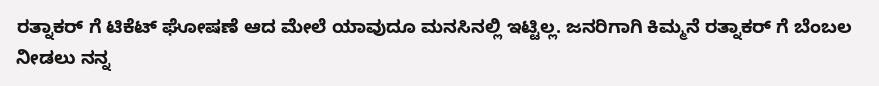ರತ್ನಾಕರ್‌ ಗೆ ಟಿಕೆಟ್‌ ಘೋಷಣೆ ಆದ ಮೇಲೆ ಯಾವುದೂ ಮನಸಿನಲ್ಲಿ ಇಟ್ಟಿಲ್ಲ. ಜನರಿಗಾಗಿ ಕಿಮ್ಮನೆ ರತ್ನಾಕರ್‌ ಗೆ ಬೆಂಬಲ ನೀಡಲು ನನ್ನ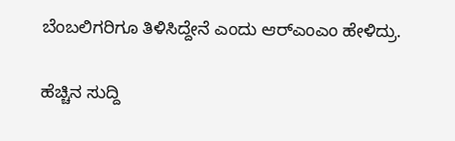ಬೆಂಬಲಿಗರಿಗೂ ತಿಳಿಸಿದ್ದೇನೆ ಎಂದು ಆರ್‌ಎಂಎಂ ಹೇಳಿದ್ರು.

ಹೆಚ್ಚಿನ ಸುದ್ದಿ